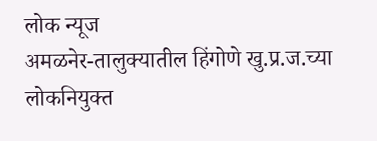लोक न्यूज
अमळनेर-तालुक्यातील हिंगोणे खु.प्र.ज.च्या लोकनियुक्त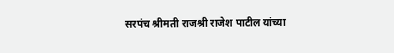सरपंच श्रीमती राजश्री राजेश पाटील यांच्या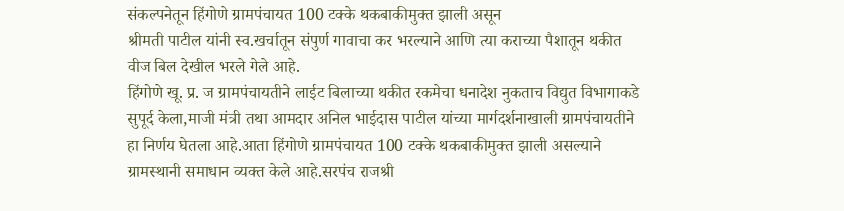संकल्पनेतून हिंगोणे ग्रामपंचायत 100 टक्के थकबाकीमुक्त झाली असून
श्रीमती पाटील यांनी स्व.खर्चातून संपुर्ण गावाचा कर भरल्याने आणि त्या कराच्या पैशातून थकीत वीज बिल देखील भरले गेले आहे.
हिंगोणे खू. प्र. ज ग्रामपंचायतीने लाईट बिलाच्या थकीत रकमेचा धनादेश नुकताच विद्युत विभागाकडे सुपूर्द केला,माजी मंत्री तथा आमदार अनिल भाईदास पाटील यांच्या मार्गदर्शनाखाली ग्रामपंचायतीने हा निर्णय घेतला आहे.आता हिंगोणे ग्रामपंचायत 100 टक्के थकबाकीमुक्त झाली असल्याने ग्रामस्थानी समाधान व्यक्त केले आहे.सरपंच राजश्री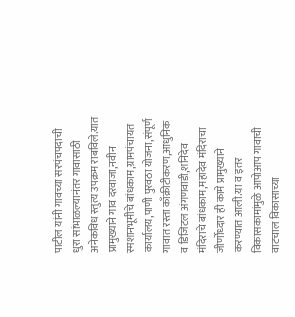पाटील यांनी गावच्या सरपंचपदाची धुरा सांभाळल्यानंतर गावासाठी अनेकविध स्तुत्य उपक्रम राबविले.यात प्रामुख्याने गाव दरवाजा,नवीन स्मशानभूमीचे बांधकाम,ग्रामपंचायत कार्यालय,पाणी पुरवठा योजना,संपूर्ण गावात रस्ता काँक्रीटीकरण,आधुनिक व डिजिटल अंगणवाडी,शनिदेव मंदिराचे बांधकाम,महादेव मंदिराचा जीर्णोध्दार ही कामे प्रामुख्याने करण्यात आली.या व इतर विकासकामांमुळे आपोआप गावाची वाटचाल विकासाच्या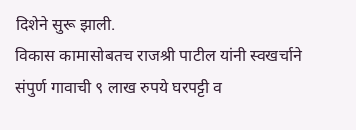दिशेने सुरू झाली.
विकास कामासोबतच राजश्री पाटील यांनी स्वखर्चाने संपुर्ण गावाची ९ लाख रुपये घरपट्टी व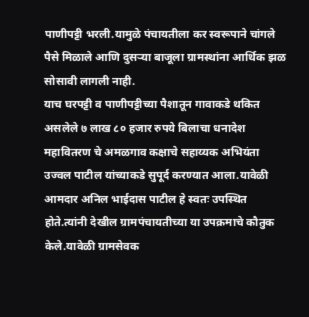पाणीपट्टी भरली.यामुळे पंचायतीला कर स्वरूपाने चांगले पैसे मिळाले आणि दुसऱ्या बाजूला ग्रामस्थांना आर्थिक झळ सोसावी लागली नाही.
याच घरपट्टी व पाणीपट्टीच्या पैशातून गावाकडे थकित असलेले ७ लाख ८० हजार रुपये बिलाचा धनादेश महावितरण चे अमळगाव कक्षाचे सहाय्यक अभियंता उज्वल पाटील यांच्याकडे सुपूर्द करण्यात आला.यावेळी आमदार अनिल भाईदास पाटील हे स्वतः उपस्थित होते.त्यांनी देखील ग्रामपंचायतीच्या या उपक्रमाचे कौतुक केले.यावेळी ग्रामसेवक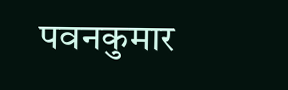पवनकुमार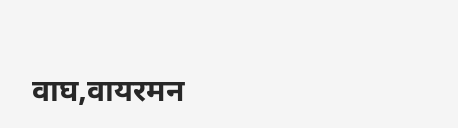वाघ,वायरमन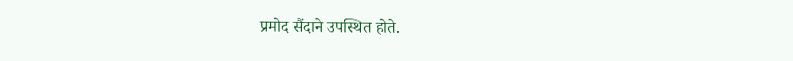प्रमोद सैंदाने उपस्थित होते.